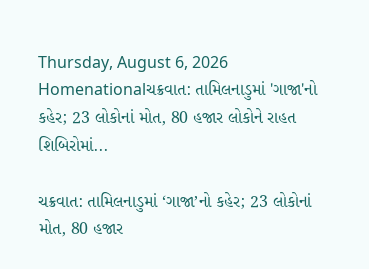Thursday, August 6, 2026
Homenationalચક્રવાત: તામિલનાડુમાં 'ગાજા'નો કહેર; 23 લોકોનાં મોત, 80 હજાર લોકોને રાહત શિબિરોમાં...

ચક્રવાત: તામિલનાડુમાં ‘ગાજા’નો કહેર; 23 લોકોનાં મોત, 80 હજાર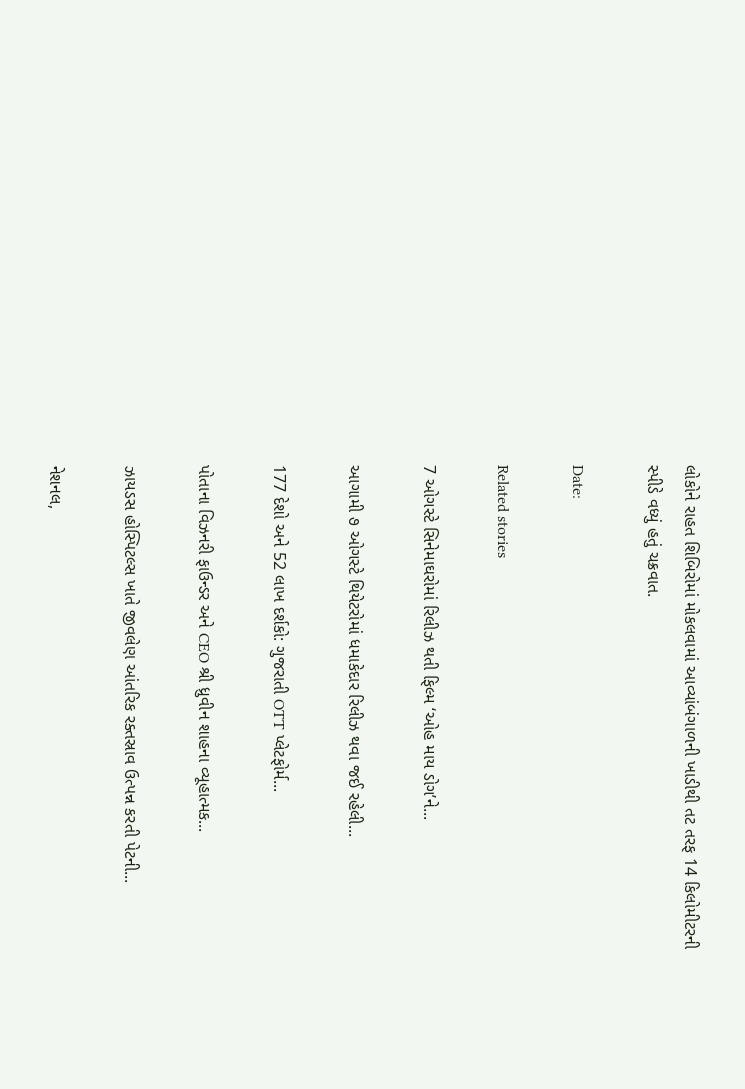લોકોને રાહત શિબિરોમાં મોકલવામાં આવ્યાંબંગાળની ખાડીથી તટ તરફ 14 કિલોમીટરની સ્પીડે વધ્યું હતું ચક્રવાત.

Date:

Related stories

7 ઓગસ્ટે સિનેમાઘરોમાં રિલીઝ થતી ફિલ્મ ‘ઓહ માય ડોગ’ને...

આગામી ૭ ઓગસ્ટે થિયેટરોમાં ધમાકેદાર રિલીઝ થવા જઈ રહેલી...

177 દેશો અને 52 લાખ દર્શકો: ગુજરાતી OTT પ્લેટફોર્મ...

પોતાના વિઝનરી ફાઉન્ડર અને CEO શ્રી ધ્રુવીન શાહના વ્યૂહાત્મક...

ઝાયડસ હોસ્પિટલ્સ ખાતે જીવલેણ આંતરિક રક્તસ્રાવ ઉત્પન્ન કરતી પેટની...

નેશનલ,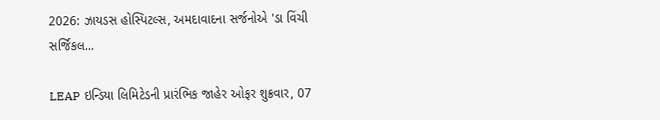2026: ઝાયડસ હોસ્પિટલ્સ, અમદાવાદના સર્જનોએ 'ડા વિંચી સર્જિકલ...

LEAP ઇન્ડિયા લિમિટેડની પ્રારંભિક જાહેર ઓફર શુક્રવાર, 07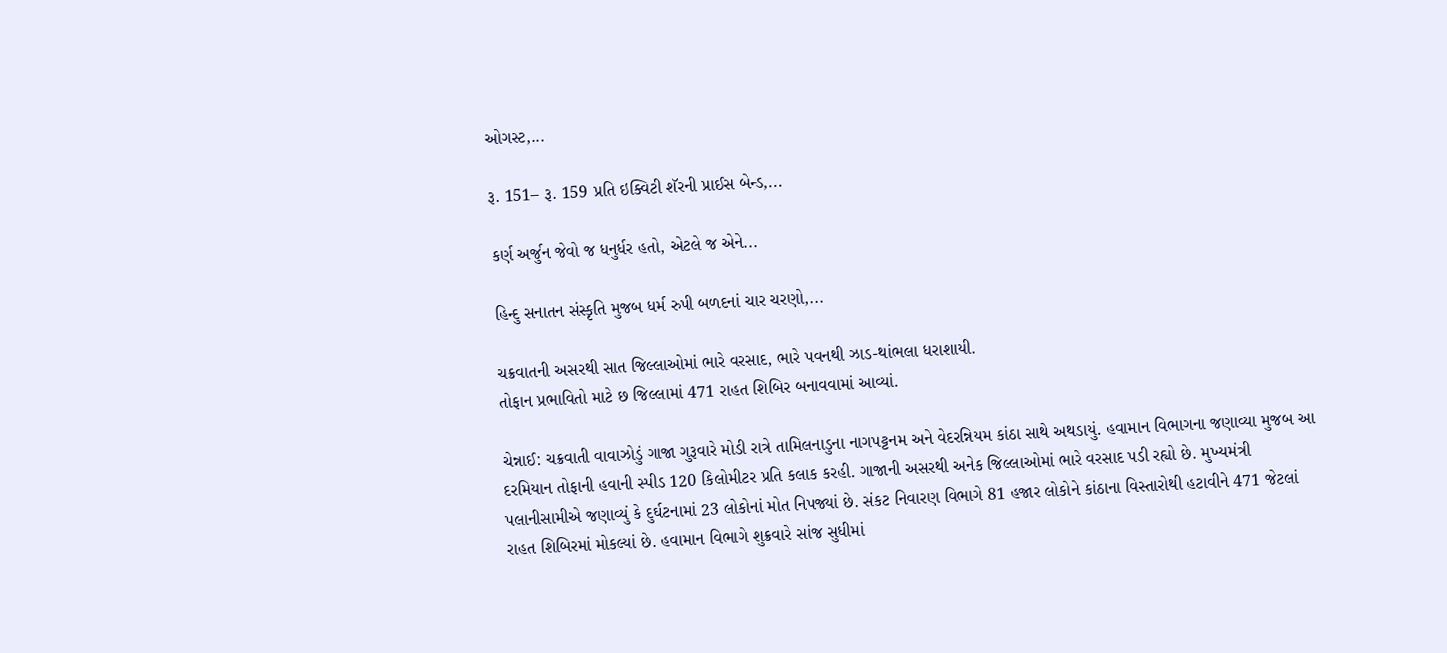ઓગસ્ટ,...

રૂ. 151– રૂ. 159 પ્રતિ ઇક્વિટી શૅરની પ્રાઈસ બેન્ડ,...

કર્ણ અર્જુન જેવો જ ધનુર્ધર હતો, એટલે જ એને...

હિન્દુ સનાતન સંસ્કૃતિ મુજબ ધર્મ રુપી બળદનાં ચાર ચરણો,...

ચક્રવાતની અસરથી સાત જિલ્લાઓમાં ભારે વરસાદ, ભારે પવનથી ઝાડ-થાંભલા ધરાશાયી.
તોફાન પ્રભાવિતો માટે છ જિલ્લામાં 471 રાહત શિબિર બનાવવામાં આવ્યાં.

ચેન્નાઈ: ચક્રવાતી વાવાઝોડું ગાજા ગુરૂવારે મોડી રાત્રે તામિલનાડુના નાગપટ્ટનમ અને વેદરન્નિયમ કાંઠા સાથે અથડાયું. હવામાન વિભાગના જણાવ્યા મુજબ આ દરમિયાન તોફાની હવાની સ્પીડ 120 કિલોમીટર પ્રતિ કલાક કરહી. ગાજાની અસરથી અનેક જિલ્લાઓમાં ભારે વરસાદ પડી રહ્યો છે. મુખ્યમંત્રી પલાનીસામીએ જણાવ્યું કે દુર્ઘટનામાં 23 લોકોનાં મોત નિપજ્યાં છે. સંકટ નિવારણ વિભાગે 81 હજાર લોકોને કાંઠાના વિસ્તારોથી હટાવીને 471 જેટલાં રાહત શિબિરમાં મોકલ્યાં છે. હવામાન વિભાગે શુક્રવારે સાંજ સુધીમાં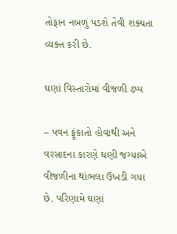તોફાન નબળું પડશે તેવી શક્યતા વ્યક્ત કરી છે.

ઘણાં વિસ્તારોમાં વીજળી ઠપ્પ

– પવન ફૂંકાતો હોવાથી અને વરસાદના કારણે ઘણી જગ્યાએ વીજળીના થાંભલા ઉખડી ગયા છે. પરિણામે ઘણાં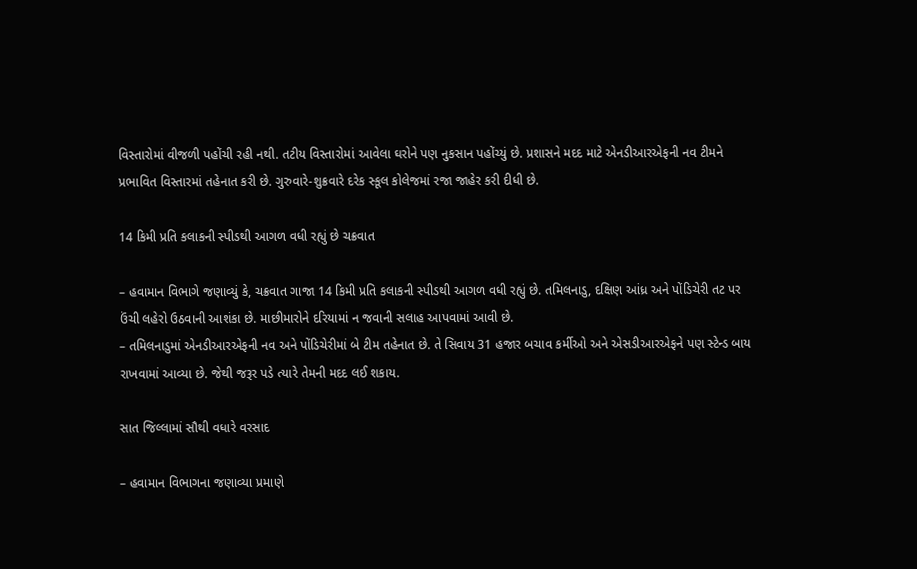વિસ્તારોમાં વીજળી પહોંચી રહી નથી. તટીય વિસ્તારોમાં આવેલા ઘરોને પણ નુકસાન પહોંચ્યું છે. પ્રશાસને મદદ માટે એનડીઆરએફની નવ ટીમને પ્રભાવિત વિસ્તારમાં તહેનાત કરી છે. ગુરુવારે-શુક્રવારે દરેક સ્કૂલ કોલેજમાં રજા જાહેર કરી દીધી છે.

14 કિમી પ્રતિ કલાકની સ્પીડથી આગળ વધી રહ્યું છે ચક્રવાત

– હવામાન વિભાગે જણાવ્યું કે, ચક્રવાત ગાજા 14 કિમી પ્રતિ કલાકની સ્પીડથી આગળ વધી રહ્યું છે. તમિલનાડુ, દક્ષિણ આંધ્ર અને પોંડિચેરી તટ પર ઉંચી લહેરો ઉઠવાની આશંકા છે. માછીમારોને દરિયામાં ન જવાની સલાહ આપવામાં આવી છે.
– તમિલનાડુમાં એનડીઆરએફની નવ અને પોંડિચેરીમાં બે ટીમ તહેનાત છે. તે સિવાય 31 હજાર બચાવ કર્મીઓ અને એસડીઆરએફને પણ સ્ટેન્ડ બાય રાખવામાં આવ્યા છે. જેથી જરૂર પડે ત્યારે તેમની મદદ લઈ શકાય.

સાત જિલ્લામાં સૌથી વધારે વરસાદ

– હવામાન વિભાગના જણાવ્યા પ્રમાણે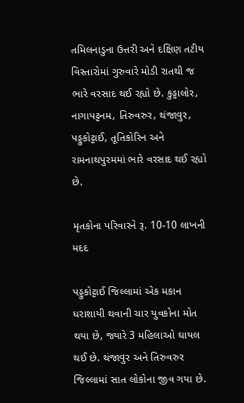તમિલનાડુના ઉત્તરી અને દક્ષિણ તટીય વિસ્તારોમાં ગુરુવારે મોડી રાતથી જ ભારે વરસાદ થઈ રહ્યો છે. કુડ્ડાલોર, નાગાપટ્ટનમ, તિરુવરુર, થંજાવુર, પડ્ડુકોટ્ટાઈ, તૂતિકોરિન અને રામનાથપુરમમાં ભારે વરસાદ થઈ રહ્યો છે.

મૃતકોના પરિવારને રૂ. 10-10 લાખની મદદ

પડ્ડુકોટ્ટાઈ જિલ્લામાં એક મકાન ધરાશાયી થવાની ચાર યુવકોના મોત થયા છે, જ્યારે 3 મહિલાઓ ઘાયલ થઈ છે. થંજાવુર અને તિરુવરુર જિલ્લામાં સાત લોકોના જીવ ગયા છે.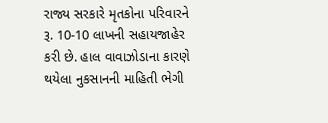રાજ્ય સરકારે મૃતકોના પરિવારને રૂ. 10-10 લાખની સહાયજાહેર કરી છે. હાલ વાવાઝોડાના કારણે થયેલા નુકસાનની માહિતી ભેગી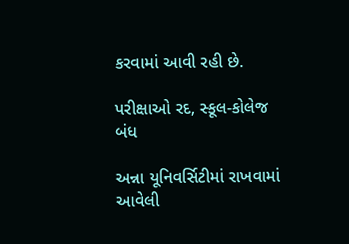કરવામાં આવી રહી છે.

પરીક્ષાઓ રદ, સ્કૂલ-કોલેજ બંધ

અન્ના યૂનિવર્સિટીમાં રાખવામાં આવેલી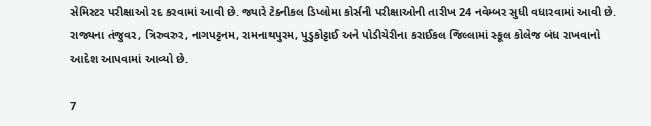સેમિસ્ટર પરીક્ષાઓ રદ કરવામાં આવી છે. જ્યારે ટેક્નીકલ ડિપ્લોમા કોર્સની પરીક્ષાઓની તારીખ 24 નવેમ્બર સુધી વધારવામાં આવી છે. રાજ્યના તંજુવર, ત્રિરુવરુર, નાગપટ્ટનમ, રામનાથપુરમ, પુડુકોટ્ટાઈ અને પોડીચેરીના કરાઈકલ જિલ્લામાં સ્કૂલ કોલેજ બંધ રાખવાનો આદેશ આપવામાં આવ્યો છે.

7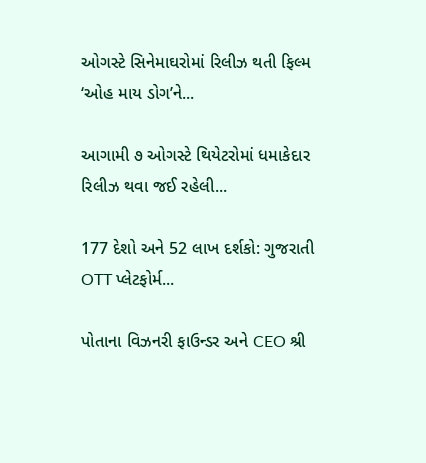ઓગસ્ટે સિનેમાઘરોમાં રિલીઝ થતી ફિલ્મ ‘ઓહ માય ડોગ’ને...

આગામી ૭ ઓગસ્ટે થિયેટરોમાં ધમાકેદાર રિલીઝ થવા જઈ રહેલી...

177 દેશો અને 52 લાખ દર્શકો: ગુજરાતી OTT પ્લેટફોર્મ...

પોતાના વિઝનરી ફાઉન્ડર અને CEO શ્રી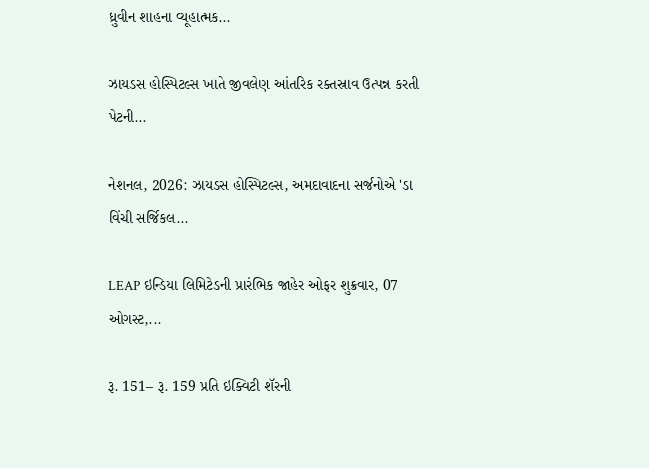ધ્રુવીન શાહના વ્યૂહાત્મક...

ઝાયડસ હોસ્પિટલ્સ ખાતે જીવલેણ આંતરિક રક્તસ્રાવ ઉત્પન્ન કરતી પેટની...

નેશનલ, 2026: ઝાયડસ હોસ્પિટલ્સ, અમદાવાદના સર્જનોએ 'ડા વિંચી સર્જિકલ...

LEAP ઇન્ડિયા લિમિટેડની પ્રારંભિક જાહેર ઓફર શુક્રવાર, 07 ઓગસ્ટ,...

રૂ. 151– રૂ. 159 પ્રતિ ઇક્વિટી શૅરની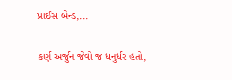પ્રાઈસ બેન્ડ,...

કર્ણ અર્જુન જેવો જ ધનુર્ધર હતો,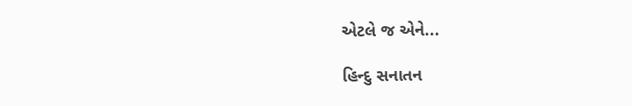એટલે જ એને...

હિન્દુ સનાતન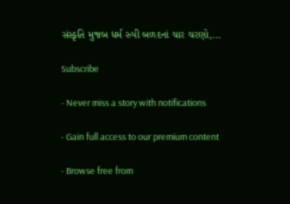સંસ્કૃતિ મુજબ ધર્મ રુપી બળદનાં ચાર ચરણો,...

Subscribe

- Never miss a story with notifications

- Gain full access to our premium content

- Browse free from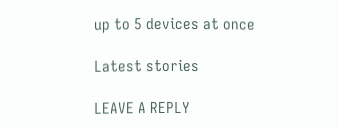up to 5 devices at once

Latest stories

LEAVE A REPLY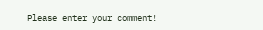Please enter your comment!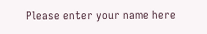Please enter your name here